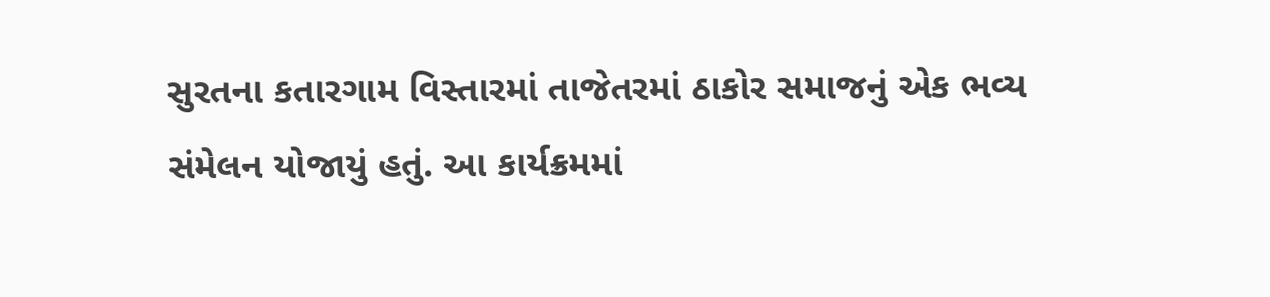સુરતના કતારગામ વિસ્તારમાં તાજેતરમાં ઠાકોર સમાજનું એક ભવ્ય સંમેલન યોજાયું હતું. આ કાર્યક્રમમાં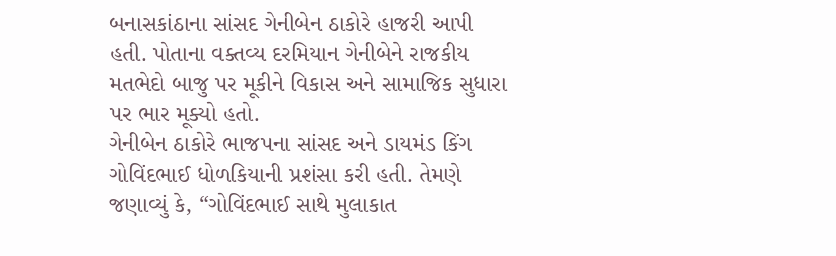બનાસકાંઠાના સાંસદ ગેનીબેન ઠાકોરે હાજરી આપી હતી. પોતાના વક્તવ્ય દરમિયાન ગેનીબેને રાજકીય મતભેદો બાજુ પર મૂકીને વિકાસ અને સામાજિક સુધારા પર ભાર મૂક્યો હતો.
ગેનીબેન ઠાકોરે ભાજપના સાંસદ અને ડાયમંડ કિંગ ગોવિંદભાઈ ધોળકિયાની પ્રશંસા કરી હતી. તેમણે જણાવ્યું કે, “ગોવિંદભાઈ સાથે મુલાકાત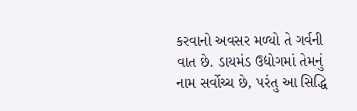કરવાનો અવસર મળ્યો તે ગર્વની વાત છે. ડાયમંડ ઉદ્યોગમાં તેમનું નામ સર્વોચ્ચ છે, પરંતુ આ સિદ્ધિ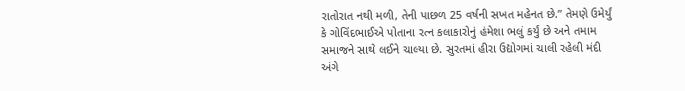રાતોરાત નથી મળી, તેની પાછળ 25 વર્ષની સખત મહેનત છે.” તેમણે ઉમેર્યું કે ગોવિંદભાઈએ પોતાના રત્ન કલાકારોનું હંમેશા ભલું કર્યું છે અને તમામ સમાજને સાથે લઈને ચાલ્યા છે. સુરતમાં હીરા ઉદ્યોગમાં ચાલી રહેલી મંદી અંગે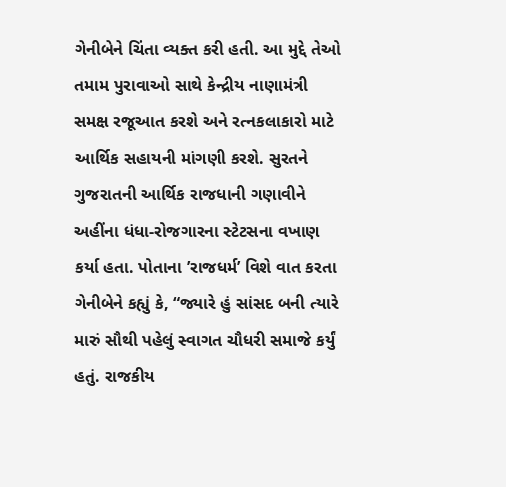ગેનીબેને ચિંતા વ્યક્ત કરી હતી. આ મુદ્દે તેઓ તમામ પુરાવાઓ સાથે કેન્દ્રીય નાણામંત્રી સમક્ષ રજૂઆત કરશે અને રત્નકલાકારો માટે આર્થિક સહાયની માંગણી કરશે. સુરતને ગુજરાતની આર્થિક રાજધાની ગણાવીને અહીંના ધંધા-રોજગારના સ્ટેટસના વખાણ કર્યા હતા. પોતાના ’રાજધર્મ’ વિશે વાત કરતા ગેનીબેને કહ્યું કે, “જ્યારે હું સાંસદ બની ત્યારે મારું સૌથી પહેલું સ્વાગત ચૌધરી સમાજે કર્યું હતું. રાજકીય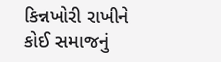કિન્નખોરી રાખીને કોઈ સમાજનું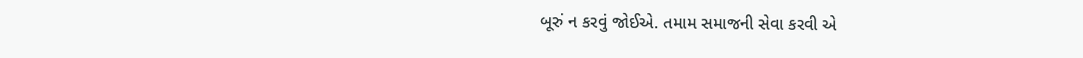બૂરું ન કરવું જોઈએ. તમામ સમાજની સેવા કરવી એ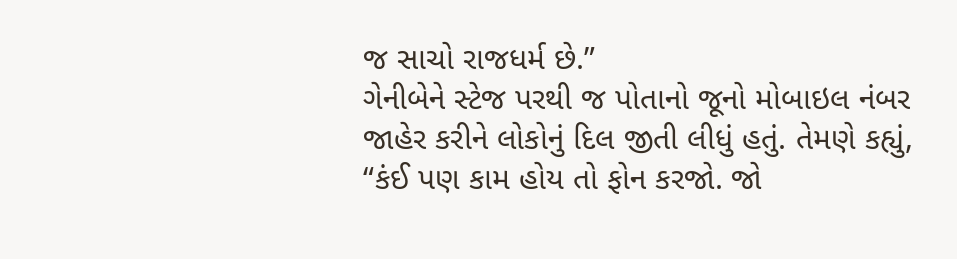જ સાચો રાજધર્મ છે.”
ગેનીબેને સ્ટેજ પરથી જ પોતાનો જૂનો મોબાઇલ નંબર જાહેર કરીને લોકોનું દિલ જીતી લીધું હતું. તેમણે કહ્યું, “કંઈ પણ કામ હોય તો ફોન કરજો. જો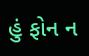હું ફોન ન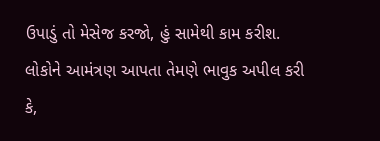ઉપાડું તો મેસેજ કરજો, હું સામેથી કામ કરીશ. લોકોને આમંત્રણ આપતા તેમણે ભાવુક અપીલ કરી કે,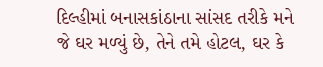દિલ્હીમાં બનાસકાંઠાના સાંસદ તરીકે મને જે ઘર મળ્યું છે, તેને તમે હોટલ, ઘર કે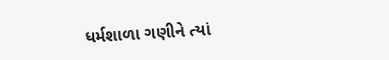ધર્મશાળા ગણીને ત્યાં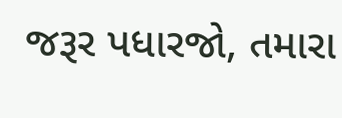જરૂર પધારજો, તમારા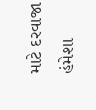માટે દરવાજા હંમેશા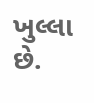ખુલ્લા છે.